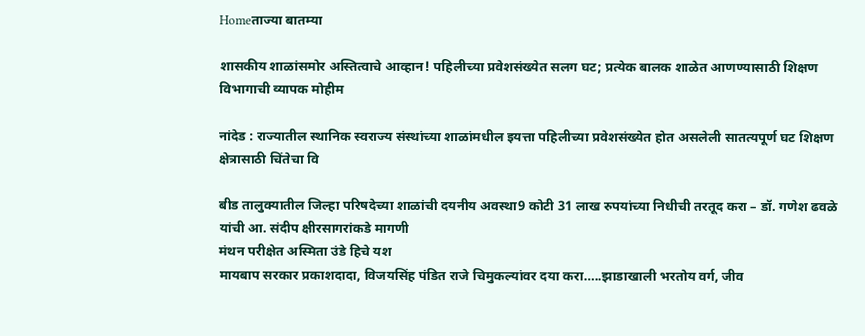Homeताज्या बातम्या

शासकीय शाळांसमोर अस्तित्वाचे आव्हान! पहिलीच्या प्रवेशसंख्येत सलग घट; प्रत्येक बालक शाळेत आणण्यासाठी शिक्षण विभागाची व्यापक मोहीम

नांदेड : राज्यातील स्थानिक स्वराज्य संस्थांच्या शाळांमधील इयत्ता पहिलीच्या प्रवेशसंख्येत होत असलेली सातत्यपूर्ण घट शिक्षण क्षेत्रासाठी चिंतेचा वि

बीड तालुक्यातील जिल्हा परिषदेच्या शाळांची दयनीय अवस्था9 कोटी 31 लाख रुपयांच्या निधीची तरतूद करा – डॉ. गणेश ढवळे यांची आ. संदीप क्षीरसागरांकडे मागणी
मंथन परीक्षेत अस्मिता उंडे हिचे यश
मायबाप सरकार प्रकाशदादा, विजयसिंह पंडित राजे चिमुकल्यांवर दया करा…..झाडाखाली भरतोय वर्ग, जीव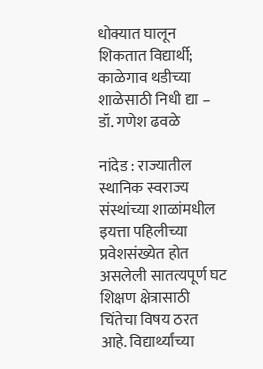धोक्यात घालून शिकतात विद्यार्थी; काळेगाव थडीच्या शाळेसाठी निधी द्या – डॉ. गणेश ढवळे

नांदेड : राज्यातील स्थानिक स्वराज्य संस्थांच्या शाळांमधील इयत्ता पहिलीच्या प्रवेशसंख्येत होत असलेली सातत्यपूर्ण घट शिक्षण क्षेत्रासाठी चिंतेचा विषय ठरत आहे. विद्यार्थ्यांच्या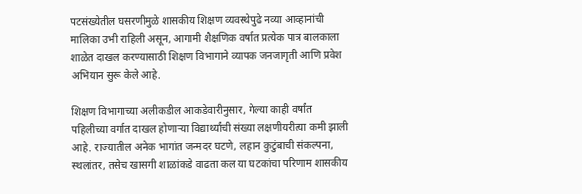पटसंख्येतील घसरणीमुळे शासकीय शिक्षण व्यवस्थेपुढे नव्या आव्हानांची मालिका उभी राहिली असून, आगामी शैक्षणिक वर्षात प्रत्येक पात्र बालकाला शाळेत दाखल करण्यासाठी शिक्षण विभागाने व्यापक जनजागृती आणि प्रवेश अभियान सुरू केले आहे.

शिक्षण विभागाच्या अलीकडील आकडेवारीनुसार, गेल्या काही वर्षांत पहिलीच्या वर्गात दाखल होणाऱ्या विद्यार्थ्यांची संख्या लक्षणीयरीत्या कमी झाली आहे. राज्यातील अनेक भागांत जन्मदर घटणे, लहान कुटुंबाची संकल्पना, स्थलांतर, तसेच खासगी शाळांकडे वाढता कल या घटकांचा परिणाम शासकीय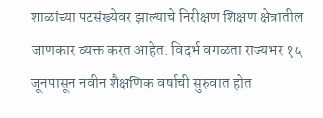शाळांच्या पटसंख्येवर झाल्याचे निरीक्षण शिक्षण क्षेत्रातील जाणकार व्यक्त करत आहेत. विदर्भ वगळता राज्यभर १५ जूनपासून नवीन शैक्षणिक वर्षाची सुरुवात होत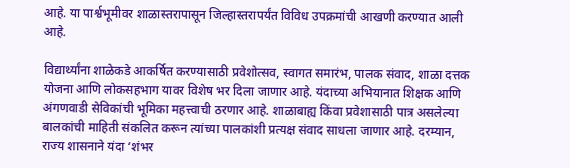आहे. या पार्श्वभूमीवर शाळास्तरापासून जिल्हास्तरापर्यंत विविध उपक्रमांची आखणी करण्यात आली आहे.

विद्यार्थ्यांना शाळेकडे आकर्षित करण्यासाठी प्रवेशोत्सव, स्वागत समारंभ, पालक संवाद, शाळा दत्तक योजना आणि लोकसहभाग यावर विशेष भर दिला जाणार आहे. यंदाच्या अभियानात शिक्षक आणि अंगणवाडी सेविकांची भूमिका महत्त्वाची ठरणार आहे. शाळाबाह्य किंवा प्रवेशासाठी पात्र असलेल्या बालकांची माहिती संकलित करून त्यांच्या पालकांशी प्रत्यक्ष संवाद साधला जाणार आहे. दरम्यान, राज्य शासनाने यंदा ‘शंभर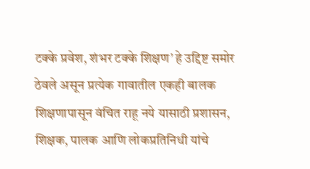टक्के प्रवेश, शंभर टक्के शिक्षण’ हे उद्दिष्ट समोर ठेवले असून प्रत्येक गावातील एकही बालक शिक्षणापासून वंचित राहू नये यासाठी प्रशासन, शिक्षक, पालक आणि लोकप्रतिनिधी यांचे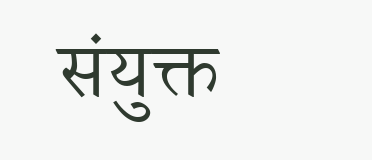संयुक्त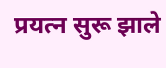प्रयत्न सुरू झाले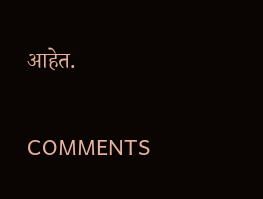आहेत.

COMMENTS